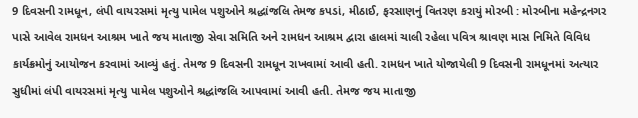9 દિવસની રામધૂન, લંપી વાયરસમાં મૃત્યુ પામેલ પશુઓને શ્રદ્ધાંજલિ તેમજ કપડાં, મીઠાઈ, ફરસાણનું વિતરણ કરાયું મોરબી : મોરબીના મહેન્દ્રનગર પાસે આવેલ રામધન આશ્રમ ખાતે જય માતાજી સેવા સમિતિ અને રામધન આશ્રમ દ્વારા હાલમાં ચાલી રહેલા પવિત્ર શ્રાવણ માસ નિમિતે વિવિધ કાર્યક્રમોનું આયોજન કરવામાં આવ્યું હતું. તેમજ 9 દિવસની રામધૂન રાખવામાં આવી હતી. રામધન ખાતે યોજાયેલી 9 દિવસની રામધૂનમાં અત્યાર સુધીમાં લંપી વાયરસમાં મૃત્યુ પામેલ પશુઓને શ્રદ્ધાંજલિ આપવામાં આવી હતી. તેમજ જય માતાજી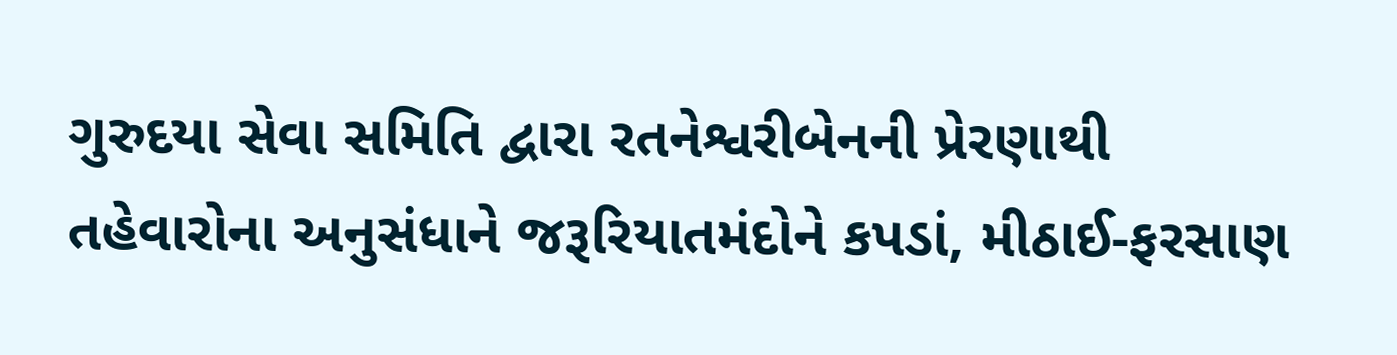ગુરુદયા સેવા સમિતિ દ્વારા રતનેશ્વરીબેનની પ્રેરણાથી તહેવારોના અનુસંધાને જરૂરિયાતમંદોને કપડાં, મીઠાઈ-ફરસાણ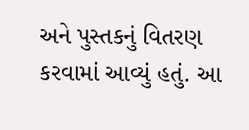અને પુસ્તકનું વિતરણ કરવામાં આવ્યું હતું. આ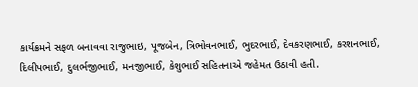કાર્યક્રમને સફળ બનાવવા રાજુભાઇ, પૂજબેન, ત્રિભોવનભાઈ, ભુદરભાઈ, દેવકરણભાઈ, કરશનભાઈ, દિલીપભાઈ, દુલર્ભજીભાઈ, મનજીભાઈ, કેશુભાઈ સહિતનાએ જહેમત ઉઠાવી હતી.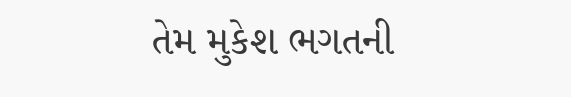તેમ મુકેશ ભગતની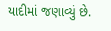યાદીમાં જણાવ્યું છે.